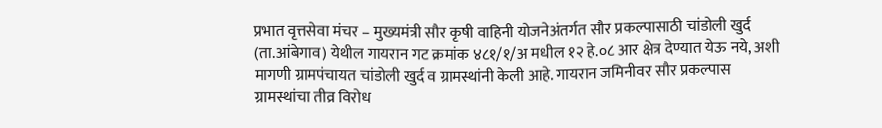प्रभात वृत्तसेवा मंचर – मुख्यमंत्री सौर कृषी वाहिनी योजनेअंतर्गत सौर प्रकल्पासाठी चांडोली खुर्द (ता.आंबेगाव) येथील गायरान गट क्रमांक ४८१/१/अ मधील १२ हे.०८ आर क्षेत्र देण्यात येऊ नये, अशी मागणी ग्रामपंचायत चांडोली खुर्द व ग्रामस्थांनी केली आहे. गायरान जमिनीवर सौर प्रकल्पास ग्रामस्थांचा तीव्र विरोध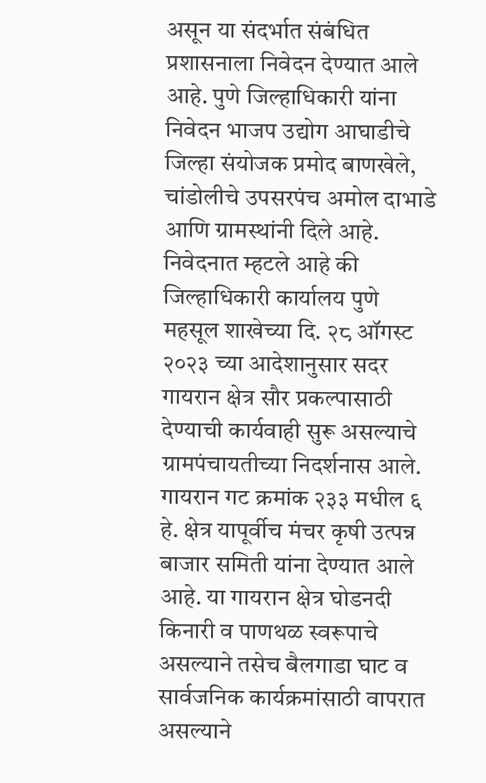असून या संदर्भात संबंधित प्रशासनाला निवेदन देण्यात आले आहे. पुणे जिल्हाधिकारी यांना निवेदन भाजप उद्योग आघाडीचे जिल्हा संयोजक प्रमोद बाणखेले, चांडोलीचे उपसरपंच अमोल दाभाडे आणि ग्रामस्थांनी दिले आहे. निवेदनात म्हटले आहे की जिल्हाधिकारी कार्यालय पुणे महसूल शाखेच्या दि. २८ ऑगस्ट २०२३ च्या आदेशानुसार सदर गायरान क्षेत्र सौर प्रकल्पासाठी देण्याची कार्यवाही सुरू असल्याचे ग्रामपंचायतीच्या निदर्शनास आले. गायरान गट क्रमांक २३३ मधील ६ हे. क्षेत्र यापूर्वीच मंचर कृषी उत्पन्न बाजार समिती यांना देण्यात आले आहे. या गायरान क्षेत्र घोडनदी किनारी व पाणथळ स्वरूपाचे असल्याने तसेच बैलगाडा घाट व सार्वजनिक कार्यक्रमांसाठी वापरात असल्याने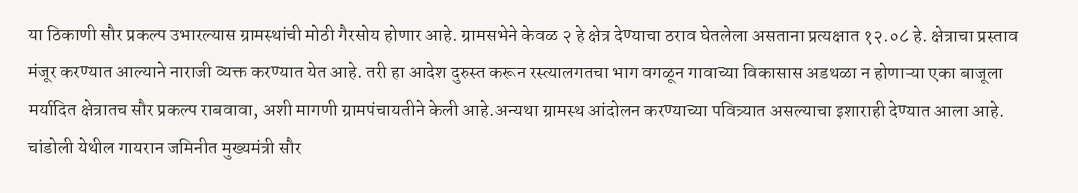या ठिकाणी सौर प्रकल्प उभारल्यास ग्रामस्थांची मोठी गैरसोय होणार आहे. ग्रामसभेने केवळ २ हे क्षेत्र देण्याचा ठराव घेतलेला असताना प्रत्यक्षात १२.०८ हे. क्षेत्राचा प्रस्ताव मंजूर करण्यात आल्याने नाराजी व्यक्त करण्यात येत आहे. तरी हा आदेश दुरुस्त करून रस्त्यालगतचा भाग वगळून गावाच्या विकासास अडथळा न होणाऱ्या एका बाजूला मर्यादित क्षेत्रातच सौर प्रकल्प राबवावा, अशी मागणी ग्रामपंचायतीने केली आहे.अन्यथा ग्रामस्थ आंदोलन करण्याच्या पवित्र्यात असल्याचा इशाराही देण्यात आला आहे. चांडोली येथील गायरान जमिनीत मुख्यमंत्री सौर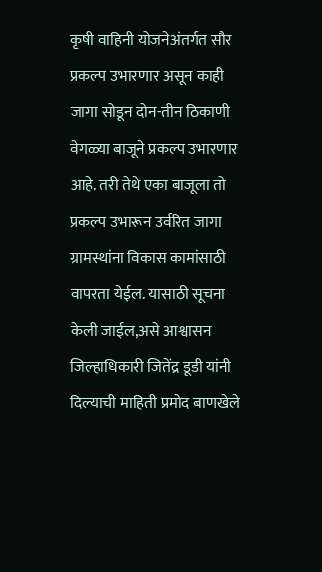कृषी वाहिनी योजनेअंतर्गत सौर प्रकल्प उभारणार असून काही जागा सोडून दोन-तीन ठिकाणी वेगळ्या बाजूने प्रकल्प उभारणार आहे. तरी तेथे एका बाजूला तो प्रकल्प उभारून उर्वरित जागा ग्रामस्थांना विकास कामांसाठी वापरता येईल. यासाठी सूचना केली जाईल,असे आश्वासन जिल्हाधिकारी जितेंद्र डूडी यांनी दिल्याची माहिती प्रमोद बाणखेले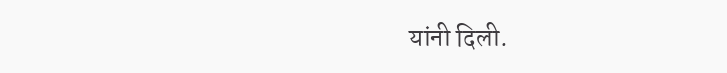यांनी दिली.